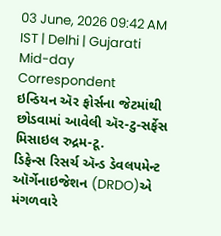03 June, 2026 09:42 AM IST | Delhi | Gujarati Mid-day Correspondent
ઇન્ડિયન ઍર ફોર્સના જેટમાંથી છોડવામાં આવેલી ઍર-ટુ-સર્ફેસ મિસાઇલ રુદ્રમ-ટૂ.
ડિફેન્સ રિસર્ચ ઍન્ડ ડેવલપમેન્ટ ઑર્ગેનાઇજેશન (DRDO)એ મંગળવારે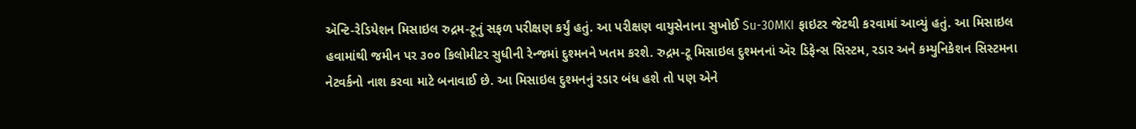ઍન્ટિ-રેડિયેશન મિસાઇલ રુદ્રમ-ટૂનું સફળ પરીક્ષણ કર્યું હતું. આ પરીક્ષણ વાયુસેનાના સુખોઈ Su-30MKI ફાઇટર જેટથી કરવામાં આવ્યું હતું. આ મિસાઇલ હવામાંથી જમીન પર ૩૦૦ કિલોમીટર સુધીની રેન્જમાં દુશ્મનને ખતમ કરશે. રુદ્રમ-ટૂ મિસાઇલ દુશ્મનનાં ઍર ડિફેન્સ સિસ્ટમ, રડાર અને કમ્યુનિકેશન સિસ્ટમના નેટવર્કનો નાશ કરવા માટે બનાવાઈ છે. આ મિસાઇલ દુશ્મનનું રડાર બંધ હશે તો પણ એને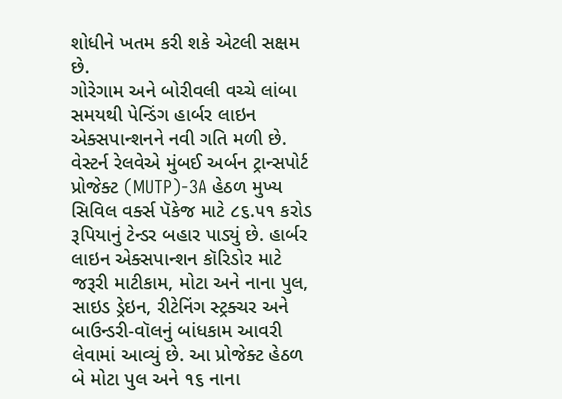શોધીને ખતમ કરી શકે એટલી સક્ષમ છે.
ગોરેગામ અને બોરીવલી વચ્ચે લાંબા સમયથી પેન્ડિંગ હાર્બર લાઇન એક્સપાન્શનને નવી ગતિ મળી છે. વેસ્ટર્ન રેલવેએ મુંબઈ અર્બન ટ્રાન્સપોર્ટ પ્રોજેક્ટ (MUTP)-3A હેઠળ મુખ્ય સિવિલ વર્ક્સ પૅકેજ માટે ૮૬.૫૧ કરોડ રૂપિયાનું ટેન્ડર બહાર પાડ્યું છે. હાર્બર લાઇન એક્સપાન્શન કૉરિડોર માટે જરૂરી માટીકામ, મોટા અને નાના પુલ, સાઇડ ડ્રેઇન, રીટેનિંગ સ્ટ્રક્ચર અને બાઉન્ડરી-વૉલનું બાંધકામ આવરી લેવામાં આવ્યું છે. આ પ્રોજેક્ટ હેઠળ બે મોટા પુલ અને ૧૬ નાના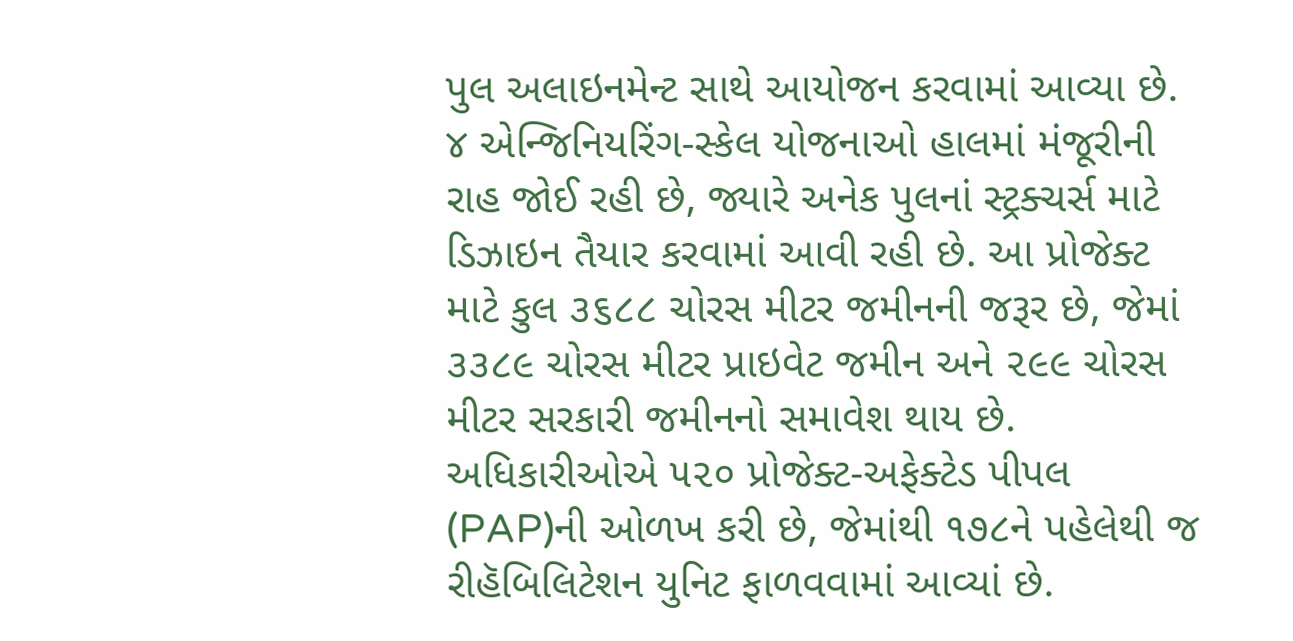પુલ અલાઇનમેન્ટ સાથે આયોજન કરવામાં આવ્યા છે. ૪ એન્જિનિયરિંગ-સ્કેલ યોજનાઓ હાલમાં મંજૂરીની રાહ જોઈ રહી છે, જ્યારે અનેક પુલનાં સ્ટ્રક્ચર્સ માટે ડિઝાઇન તૈયાર કરવામાં આવી રહી છે. આ પ્રોજેક્ટ માટે કુલ ૩૬૮૮ ચોરસ મીટર જમીનની જરૂર છે, જેમાં ૩૩૮૯ ચોરસ મીટર પ્રાઇવેટ જમીન અને ૨૯૯ ચોરસ મીટર સરકારી જમીનનો સમાવેશ થાય છે. અધિકારીઓએ ૫૨૦ પ્રોજેક્ટ-અફેક્ટેડ પીપલ (PAP)ની ઓળખ કરી છે, જેમાંથી ૧૭૮ને પહેલેથી જ રીહૅબિલિટેશન યુનિટ ફાળવવામાં આવ્યાં છે.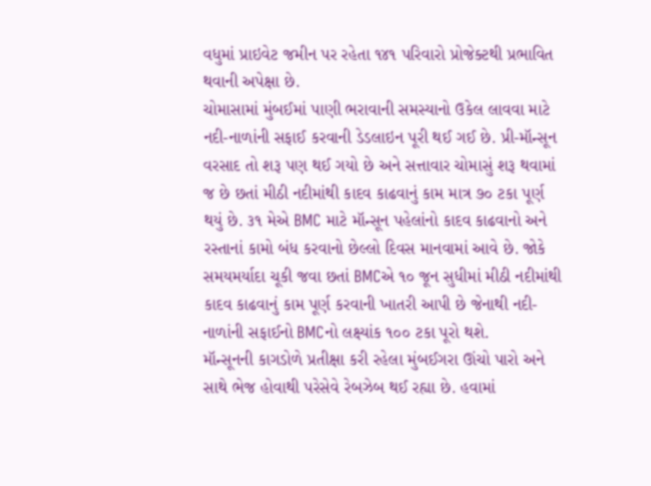વધુમાં પ્રાઇવેટ જમીન પર રહેતા ૧૪૧ પરિવારો પ્રોજેક્ટથી પ્રભાવિત થવાની અપેક્ષા છે.
ચોમાસામાં મુંબઈમાં પાણી ભરાવાની સમસ્યાનો ઉકેલ લાવવા માટે નદી-નાળાંની સફાઈ કરવાની ડેડલાઇન પૂરી થઈ ગઈ છે. પ્રી-મૉન્સૂન વરસાદ તો શરૂ પણ થઈ ગયો છે અને સત્તાવાર ચોમાસું શરૂ થવામાં જ છે છતાં મીઠી નદીમાંથી કાદવ કાઢવાનું કામ માત્ર ૭૦ ટકા પૂર્ણ થયું છે. ૩૧ મેએ BMC માટે મૉન્સૂન પહેલાંનો કાદવ કાઢવાનો અને રસ્તાનાં કામો બંધ કરવાનો છેલ્લો દિવસ માનવામાં આવે છે. જોકે સમયમર્યાદા ચૂકી જવા છતાં BMCએ ૧૦ જૂન સુધીમાં મીઠી નદીમાંથી કાદવ કાઢવાનું કામ પૂર્ણ કરવાની ખાતરી આપી છે જેનાથી નદી-નાળાંની સફાઈનો BMCનો લક્ષ્યાંક ૧૦૦ ટકા પૂરો થશે.
મૉન્સૂનની કાગડોળે પ્રતીક્ષા કરી રહેલા મુંબઈગરા ઊંચો પારો અને સાથે ભેજ હોવાથી પરેસેવે રેબઝેબ થઈ રહ્યા છે. હવામાં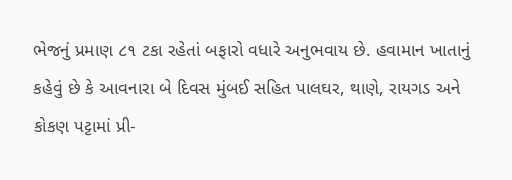ભેજનું પ્રમાણ ૮૧ ટકા રહેતાં બફારો વધારે અનુભવાય છે. હવામાન ખાતાનું કહેવું છે કે આવનારા બે દિવસ મુંબઈ સહિત પાલઘર, થાણે, રાયગડ અને કોકણ પટ્ટામાં પ્રી-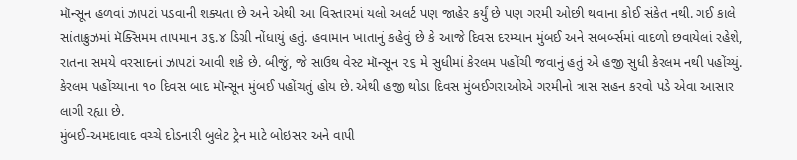મૉન્સૂન હળવાં ઝાપટાં પડવાની શક્યતા છે અને એથી આ વિસ્તારમાં યલો અલર્ટ પણ જાહેર કર્યું છે પણ ગરમી ઓછી થવાના કોઈ સંકેત નથી. ગઈ કાલે સાંતાક્રુઝમાં મૅક્સિમમ તાપમાન ૩૬.૪ ડિગ્રી નોંધાયું હતું. હવામાન ખાતાનું કહેવું છે કે આજે દિવસ દરમ્યાન મુંબઈ અને સબર્બ્સમાં વાદળો છવાયેલાં રહેશે, રાતના સમયે વરસાદનાં ઝાપટાં આવી શકે છે. બીજું, જે સાઉથ વેસ્ટ મૉન્સૂન ૨૬ મે સુધીમાં કેરલમ પહોંચી જવાનું હતું એ હજી સુધી કેરલમ નથી પહોંચ્યું. કેરલમ પહોંચ્યાના ૧૦ દિવસ બાદ મૉન્સૂન મુંબઈ પહોંચતું હોય છે. એથી હજી થોડા દિવસ મુંબઈગરાઓએ ગરમીનો ત્રાસ સહન કરવો પડે એવા આસાર લાગી રહ્યા છે.
મુંબઈ-અમદાવાદ વચ્ચે દોડનારી બુલેટ ટ્રેન માટે બોઇસર અને વાપી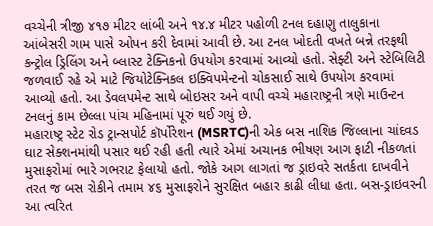વચ્ચેની ત્રીજી ૪૧૭ મીટર લાંબી અને ૧૪.૪ મીટર પહોળી ટનલ દહાણુ તાલુકાના આંબેસરી ગામ પાસે ઓપન કરી દેવામાં આવી છે. આ ટનલ ખોદતી વખતે બન્ને તરફથી કન્ટ્રોલ ડ્રિલિંગ અને બ્લાસ્ટ ટેક્નિકનો ઉપયોગ કરવામાં આવ્યો હતો. સેફ્ટી અને સ્ટેબિલિટી જળવાઈ રહે એ માટે જિયોટેક્નિકલ ઇક્વિપમેન્ટનો ચોકસાઈ સાથે ઉપયોગ કરવામાં આવ્યો હતો. આ ડેવલપમેન્ટ સાથે બોઇસર અને વાપી વચ્ચે મહારાષ્ટ્રની ત્રણે માઉન્ટન ટનલનું કામ છેલ્લા પાંચ મહિનામાં પૂરું થઈ ગયું છે.
મહારાષ્ટ્ર સ્ટેટ રોડ ટ્રાન્સપોર્ટ કૉર્પોરેશન (MSRTC)ની એક બસ નાશિક જિલ્લાના ચાંદવડ ઘાટ સેક્શનમાંથી પસાર થઈ રહી હતી ત્યારે એમાં અચાનક ભીષણ આગ ફાટી નીકળતાં મુસાફરોમાં ભારે ગભરાટ ફેલાયો હતો. જોકે આગ લાગતાં જ ડ્રાઇવરે સતર્કતા દાખવીને તરત જ બસ રોકીને તમામ ૪૬ મુસાફરોને સુરક્ષિત બહાર કાઢી લીધા હતા. બસ-ડ્રાઇવરની આ ત્વરિત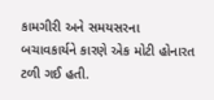કામગીરી અને સમયસરના બચાવકાર્યને કારણે એક મોટી હોનારત ટળી ગઈ હતી.